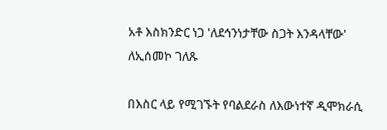አቶ እስክንድር ነጋ 'ለደኅንነታቸው ስጋት እንዳላቸው' ለኢሰመኮ ገለጹ

በእስር ላይ የሚገኙት የባልደራስ ለእውነተኛ ዲሞክራሲ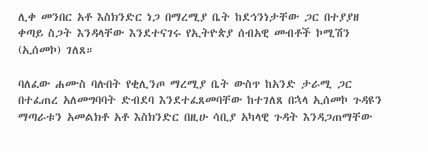ሊቀ መንበር አቶ እስክንድር ነጋ በማረሚያ ቤት ከደኅንነታቸው ጋር በተያያዘ ቀጣይ ስጋት እንዳላቸው እንደተናገሩ የኢትዮጵያ ሰብአዊ መብቶች ኮሚሽን (ኢሰመኮ) ገለጸ።

ባለፈው ሐሙስ ባሉበት የቂሊንጦ ማረሚያ ቤት ውስጥ ከአንድ ታራሚ ጋር በተፈጠረ አለመግባባት ድብደባ እንደተፈጸመባቸው ከተገለጸ በኋላ ኢሰመኮ ጉዳዩን ማጣራቱን አመልክቶ አቶ እስክንድር በዚሁ ሳቢያ አካላዊ ጉዳት እንዳጋጠማቸው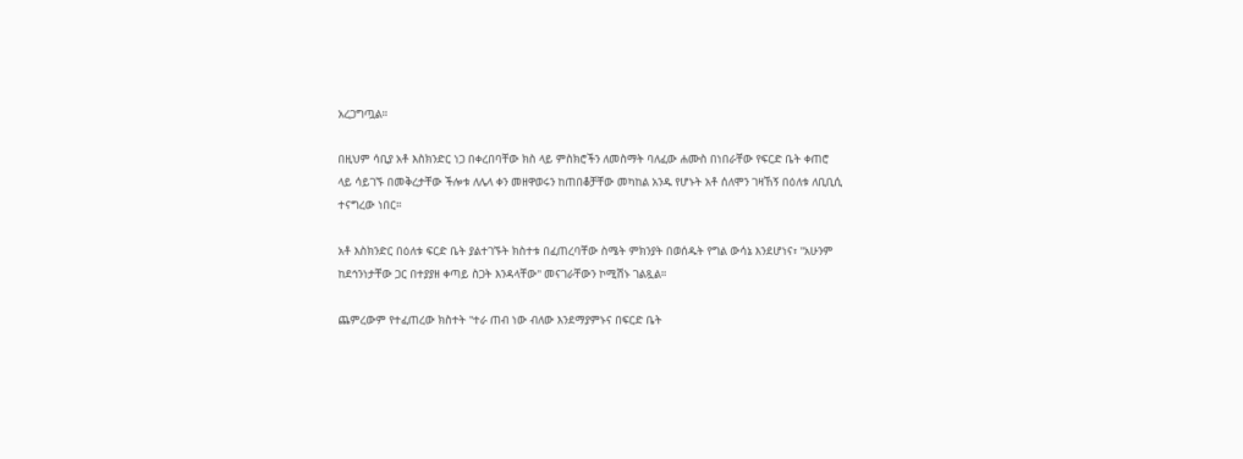አረጋግጧል።

በዚህም ሳቢያ አቶ እስክንድር ነጋ በቀረበባቸው ክስ ላይ ምስክሮችን ለመስማት ባለፈው ሐሙስ በነበራቸው የፍርድ ቤት ቀጠሮ ላይ ሳይገኙ በመቅረታቸው ችሎቱ ለሌላ ቀን መዘዋወሩን ከጠበቆቻቸው መካከል አንዱ የሆኑት አቶ ሰለሞን ገዛኸኝ በዕለቱ ለቢቢሲ ተናግረው ነበር።

አቶ እስክንድር በዕለቱ ፍርድ ቤት ያልተገኙት ክስተቱ በፈጠረባቸው ስሜት ምክንያት በወሰዱት የግል ውሳኔ እንደሆነና፣ "አሁንም ከደኅንነታቸው ጋር በተያያዘ ቀጣይ ስጋት እንዳላቸው" መናገራቸውን ኮሚሽኑ ገልጿል።

ጨምረውም የተፈጠረው ክስተት "ተራ ጠብ ነው ብለው እንደማያምኑና በፍርድ ቤት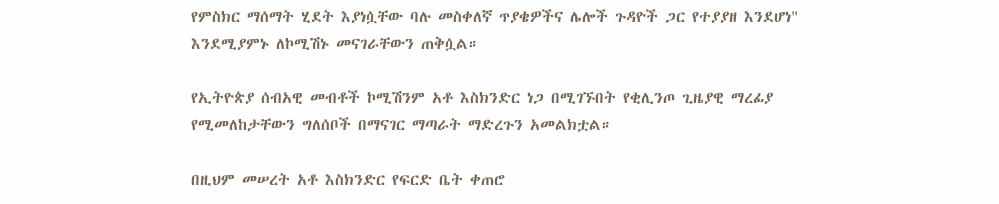የምስክር ማሰማት ሂደት እያነሷቸው ባሉ መስቀለኛ ጥያቄዎችና ሌሎች ጉዳዮች ጋር የተያያዘ እንደሆነ" እንደሚያምኑ ለኮሚሽኑ መናገራቸውን ጠቅሷል።

የኢትዮጵያ ሰብአዊ መብቶች ኮሚሽንም አቶ እስክንድር ነጋ በሚገኙበት የቂሊንጦ ጊዜያዊ ማረፊያ የሚመለከታቸውን ግለሰቦች በማናገር ማጣራት ማድረጉን አመልክቷል።

በዚህም መሠረት አቶ እስክንድር የፍርድ ቤት ቀጠሮ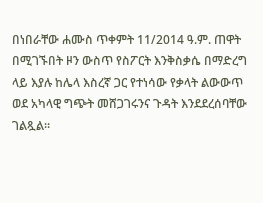በነበራቸው ሐሙስ ጥቀምት 11/2014 ዓ.ም. ጠዋት በሚገኙበት ዞን ውስጥ የስፖርት እንቅስቃሴ በማድረግ ላይ እያሉ ከሌላ እስረኛ ጋር የተነሳው የቃላት ልውውጥ ወደ አካላዊ ግጭት መሸጋገሩንና ጉዳት እንደደረሰባቸው ገልጿል።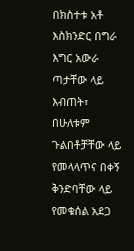በክስተቱ አቶ እስክንድር በግራ እግር አውራ ጣታቸው ላይ እብጠት፣ በሁለቱም ጉልበቶቻቸው ላይ የመላላጥና በቀኝ ቅንድባቸው ላይ የመቁሰል አደጋ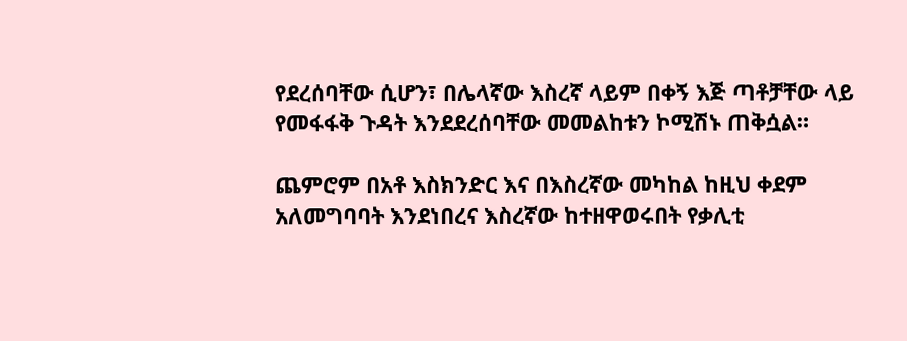የደረሰባቸው ሲሆን፣ በሌላኛው እስረኛ ላይም በቀኝ እጅ ጣቶቻቸው ላይ የመፋፋቅ ጉዳት እንደደረሰባቸው መመልከቱን ኮሚሽኑ ጠቅሷል።

ጨምሮም በአቶ እስክንድር እና በእስረኛው መካከል ከዚህ ቀደም አለመግባባት እንደነበረና እስረኛው ከተዘዋወሩበት የቃሊቲ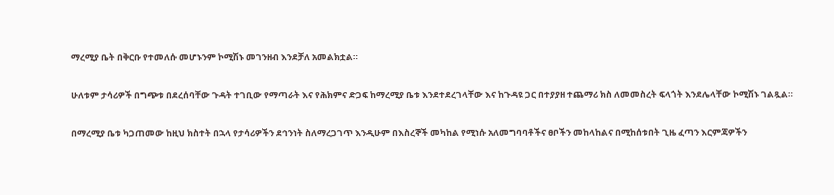ማረሚያ ቤት በቅርቡ የተመለሱ መሆኑንም ኮሚሽኑ መገንዘብ እንደቻለ አመልክቷል።

ሁለቱም ታሳሪዎች በግጭቱ በደረሰባቸው ጉዳት ተገቢው የማጣራት እና የሕክምና ድጋፍ ከማረሚያ ቤቱ እንደተደረገላቸው እና ከጉዳዩ ጋር በተያያዘ ተጨማሪ ክስ ለመመስረት ፍላጎት እንደሌላቸው ኮሚሽኑ ገልጿል።

በማረሚያ ቤቱ ካጋጠመው ከዚህ ክስተት በኋላ የታሳሪዎችን ደኅንነት ስለማረጋገጥ እንዲሁም በእስረኞች መካከል የሚነሱ አለመግባባቶችና ፀቦችን መከላከልና በሚከሰቱበት ጊዜ ፈጣን እርምጃዎችን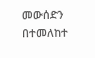መውሰድን በተመለከተ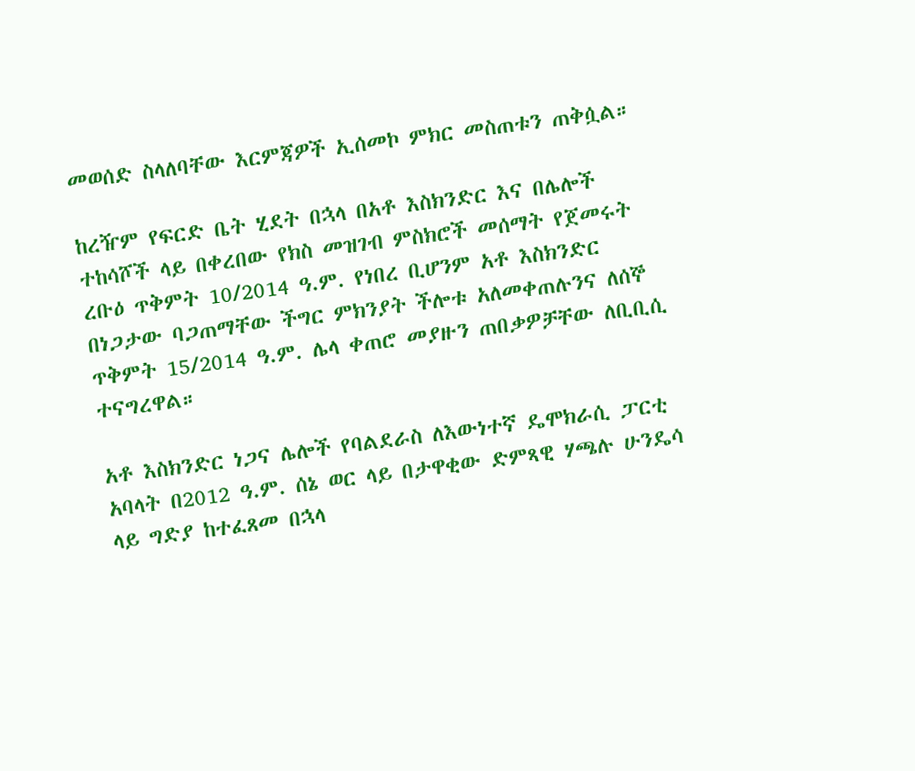መወሰድ ስላለባቸው እርምጃዎች ኢሰመኮ ምክር መስጠቱን ጠቅሷል።

ከረዥም የፍርድ ቤት ሂደት በኋላ በአቶ እስክንድር እና በሌሎች ተከሳሾች ላይ በቀረበው የክስ መዝገብ ምስክሮች መሰማት የጀመሩት ረቡዕ ጥቅምት 10/2014 ዓ.ም. የነበረ ቢሆንም አቶ እስክንድር በነጋታው ባጋጠማቸው ችግር ምክንያት ችሎቱ አለመቀጠሉንና ለሰኞ ጥቅምት 15/2014 ዓ.ም. ሌላ ቀጠሮ መያዙን ጠበቃዎቻቸው ለቢቢሲ ተናግረዋል።

አቶ እስክንድር ነጋና ሌሎች የባልደራስ ለእውነተኛ ዴሞክራሲ ፓርቲ አባላት በ2012 ዓ.ም. ሰኔ ወር ላይ በታዋቂው ድምጻዊ ሃጫሉ ሁንዴሳ ላይ ግድያ ከተፈጸመ በኋላ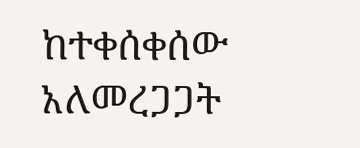ከተቀሰቀሰው አለመረጋጋት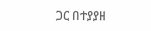ጋር በተያያዘ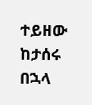ተይዘው ከታሰሩ በኋላ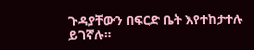ጉዳያቸውን በፍርድ ቤት እየተከታተሉ ይገኛሉ።